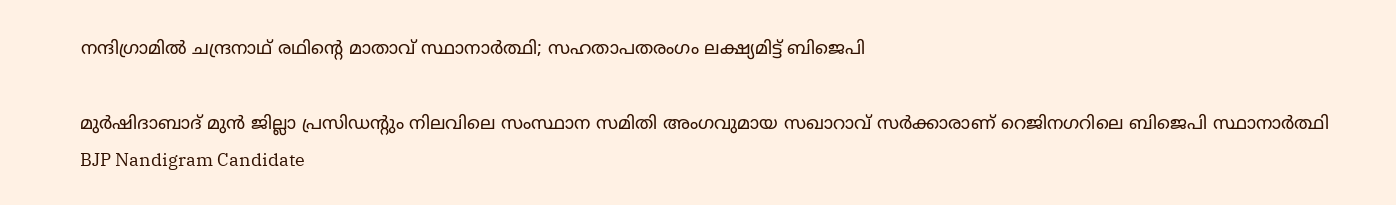നന്ദിഗ്രാമിൽ ചന്ദ്രനാഥ് രഥിന്റെ മാതാവ് സ്ഥാനാർത്ഥി; സഹതാപതരംഗം ലക്ഷ്യമിട്ട് ബിജെപി

മുർഷിദാബാദ് മുൻ ജില്ലാ പ്രസിഡന്റും നിലവിലെ സംസ്ഥാന സമിതി അംഗവുമായ സഖാറാവ് സർക്കാരാണ് റെജിനഗറിലെ ബിജെപി സ്ഥാനാർത്ഥി
BJP Nandigram Candidate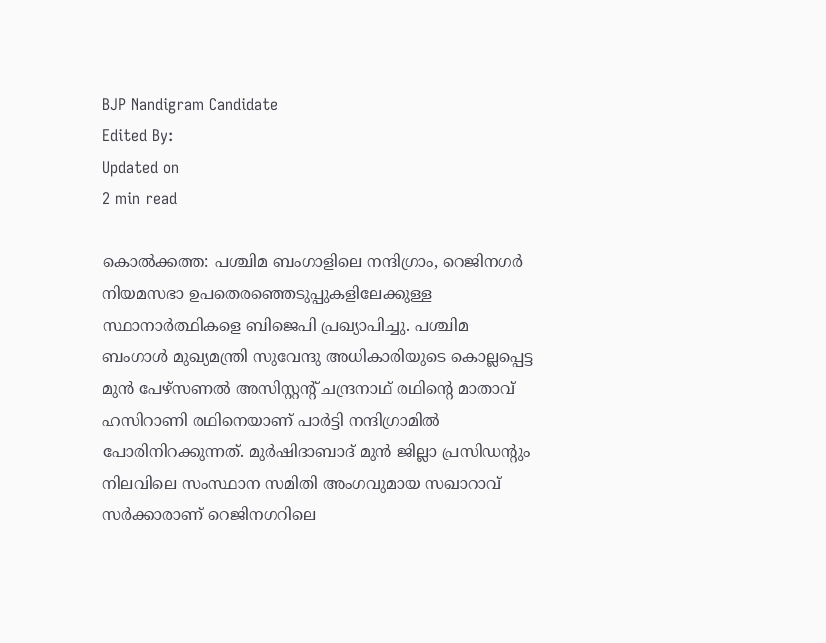BJP Nandigram Candidate
Edited By:
Updated on
2 min read

കൊൽക്കത്ത: പശ്ചിമ ബംഗാളിലെ നന്ദിഗ്രാം, റെജിനഗർ നിയമസഭാ ഉപതെരഞ്ഞെടുപ്പുകളിലേക്കുള്ള സ്ഥാനാർത്ഥികളെ ബിജെപി പ്രഖ്യാപിച്ചു. പശ്ചിമ ബംഗാൾ മുഖ്യമന്ത്രി സുവേന്ദു അധികാരിയുടെ കൊല്ലപ്പെട്ട മുൻ പേഴ്സണൽ അസിസ്റ്റന്റ് ചന്ദ്രനാഥ് രഥിന്റെ മാതാവ് ഹസിറാണി രഥിനെയാണ് പാർട്ടി നന്ദിഗ്രാമിൽ പോരിനിറക്കുന്നത്. മുർഷിദാബാദ് മുൻ ജില്ലാ പ്രസിഡന്റും നിലവിലെ സംസ്ഥാന സമിതി അംഗവുമായ സഖാറാവ് സർക്കാരാണ് റെജിനഗറിലെ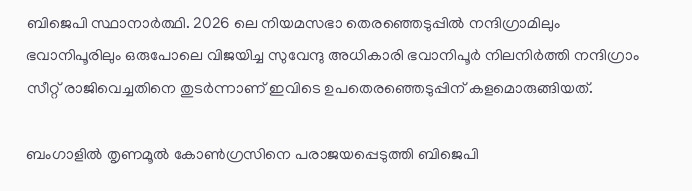ബിജെപി സ്ഥാനാർത്ഥി. 2026 ലെ നിയമസഭാ തെരഞ്ഞെടുപ്പിൽ നന്ദിഗ്രാമിലും ഭവാനിപൂരിലും ഒരുപോലെ വിജയിച്ച സുവേന്ദു അധികാരി ഭവാനിപൂർ നിലനിർത്തി നന്ദിഗ്രാം സീറ്റ് രാജിവെച്ചതിനെ തുടർന്നാണ് ഇവിടെ ഉപതെരഞ്ഞെടുപ്പിന് കളമൊരുങ്ങിയത്.

ബംഗാളിൽ തൃണമൂൽ കോൺഗ്രസിനെ പരാജയപ്പെടുത്തി ബിജെപി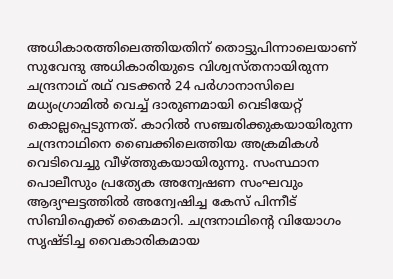അധികാരത്തിലെത്തിയതിന് തൊട്ടുപിന്നാലെയാണ് സുവേന്ദു അധികാരിയുടെ വിശ്വസ്തനായിരുന്ന ചന്ദ്രനാഥ് രഥ് വടക്കൻ 24 പർഗാനാസിലെ മധ്യംഗ്രാമിൽ വെച്ച് ദാരുണമായി വെടിയേറ്റ് കൊല്ലപ്പെടുന്നത്. കാറിൽ സഞ്ചരിക്കുകയായിരുന്ന ചന്ദ്രനാഥിനെ ബൈക്കിലെത്തിയ അക്രമികൾ വെടിവെച്ചു വീഴ്ത്തുകയായിരുന്നു. സംസ്ഥാന പൊലീസും പ്രത്യേക അന്വേഷണ സംഘവും ആദ്യഘട്ടത്തിൽ അന്വേഷിച്ച കേസ് പിന്നീട് സിബിഐക്ക് കൈമാറി. ചന്ദ്രനാഥിന്റെ വിയോഗം സൃഷ്ടിച്ച വൈകാരികമായ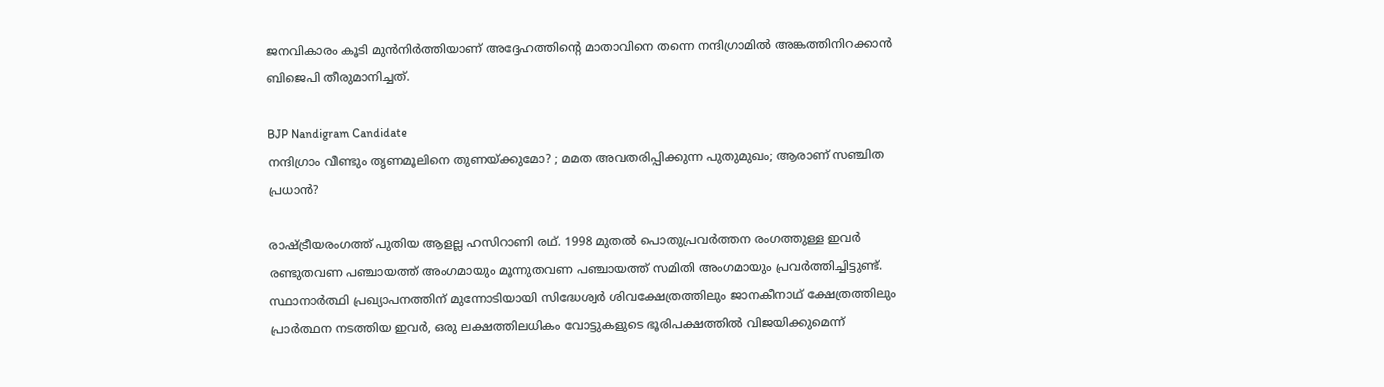ജനവികാരം കൂടി മുൻനിർത്തിയാണ് അദ്ദേഹത്തിന്റെ മാതാവിനെ തന്നെ നന്ദിഗ്രാമിൽ അങ്കത്തിനിറക്കാൻ ബിജെപി തീരുമാനിച്ചത്.

BJP Nandigram Candidate
നന്ദിഗ്രാം വീണ്ടും തൃണമൂലിനെ തുണയ്ക്കുമോ? ; മമത അവതരിപ്പിക്കുന്ന പുതുമുഖം; ആരാണ് സഞ്ചിത പ്രധാന്‍?

രാഷ്ട്രീയരംഗത്ത് പുതിയ ആളല്ല ഹസിറാണി രഥ്. 1998 മുതൽ പൊതുപ്രവർത്തന രംഗത്തുള്ള ഇവർ രണ്ടുതവണ പഞ്ചായത്ത് അംഗമായും മൂന്നുതവണ പഞ്ചായത്ത് സമിതി അംഗമായും പ്രവർത്തിച്ചിട്ടുണ്ട്. സ്ഥാനാർത്ഥി പ്രഖ്യാപനത്തിന് മുന്നോടിയായി സിദ്ധേശ്വർ ശിവക്ഷേത്രത്തിലും ജാനകീനാഥ് ക്ഷേത്രത്തിലും പ്രാർത്ഥന നടത്തിയ ഇവർ, ഒരു ലക്ഷത്തിലധികം വോട്ടുകളുടെ ഭൂരിപക്ഷത്തിൽ വിജയിക്കുമെന്ന്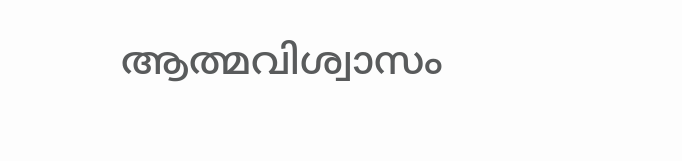ആത്മവിശ്വാസം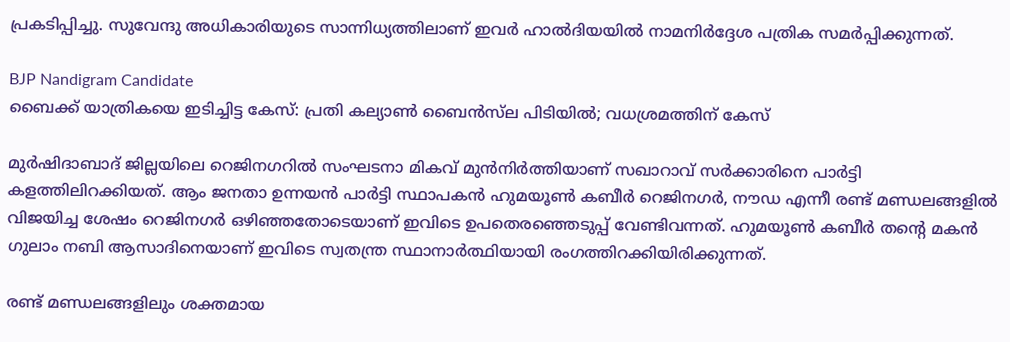പ്രകടിപ്പിച്ചു. സുവേന്ദു അധികാരിയുടെ സാന്നിധ്യത്തിലാണ് ഇവർ ഹാൽദിയയിൽ നാമനിർദ്ദേശ പത്രിക സമർപ്പിക്കുന്നത്.

BJP Nandigram Candidate
ബൈക്ക് യാത്രികയെ ഇടിച്ചിട്ട കേസ്: പ്രതി കല്യാണ്‍ ബൈന്‍സ്‌‍ല പിടിയില്‍; വധശ്രമത്തിന് കേസ്

മുർഷിദാബാദ് ജില്ലയിലെ റെജിനഗറിൽ സംഘടനാ മികവ് മുൻനിർത്തിയാണ് സഖാറാവ് സർക്കാരിനെ പാർട്ടി കളത്തിലിറക്കിയത്. ആം ജനതാ ഉന്നയൻ പാർട്ടി സ്ഥാപകൻ ഹുമയൂൺ കബീർ റെജിനഗർ, നൗഡ എന്നീ രണ്ട് മണ്ഡലങ്ങളിൽ വിജയിച്ച ശേഷം റെജിനഗർ ഒഴിഞ്ഞതോടെയാണ് ഇവിടെ ഉപതെരഞ്ഞെടുപ്പ് വേണ്ടിവന്നത്. ഹുമയൂൺ കബീർ തന്റെ മകൻ ഗുലാം നബി ആസാദിനെയാണ് ഇവിടെ സ്വതന്ത്ര സ്ഥാനാർത്ഥിയായി രംഗത്തിറക്കിയിരിക്കുന്നത്.

രണ്ട് മണ്ഡലങ്ങളിലും ശക്തമായ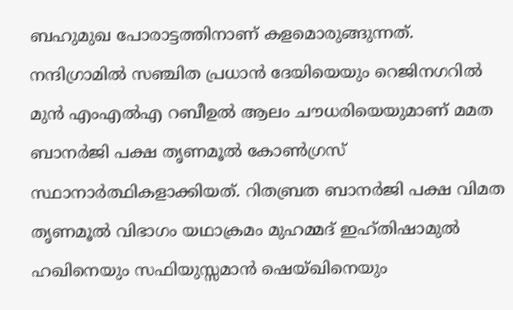ബഹുമുഖ പോരാട്ടത്തിനാണ് കളമൊരുങ്ങുന്നത്. നന്ദിഗ്രാമിൽ സഞ്ചിത പ്രധാൻ ദേയിയെയും റെജിനഗറിൽ മുൻ എംഎൽഎ റബീഉൽ ആലം ചൗധരിയെയുമാണ് മമത ബാനർജി പക്ഷ തൃണമൂൽ കോൺഗ്രസ് സ്ഥാനാർത്ഥികളാക്കിയത്. റിതബ്രത ബാനർജി പക്ഷ വിമത തൃണമൂൽ വിഭാഗം യഥാക്രമം മുഹമ്മദ് ഇഹ്തിഷാമുൽ ഹഖിനെയും സഫിയുസ്സമാൻ ഷെയ്ഖിനെയും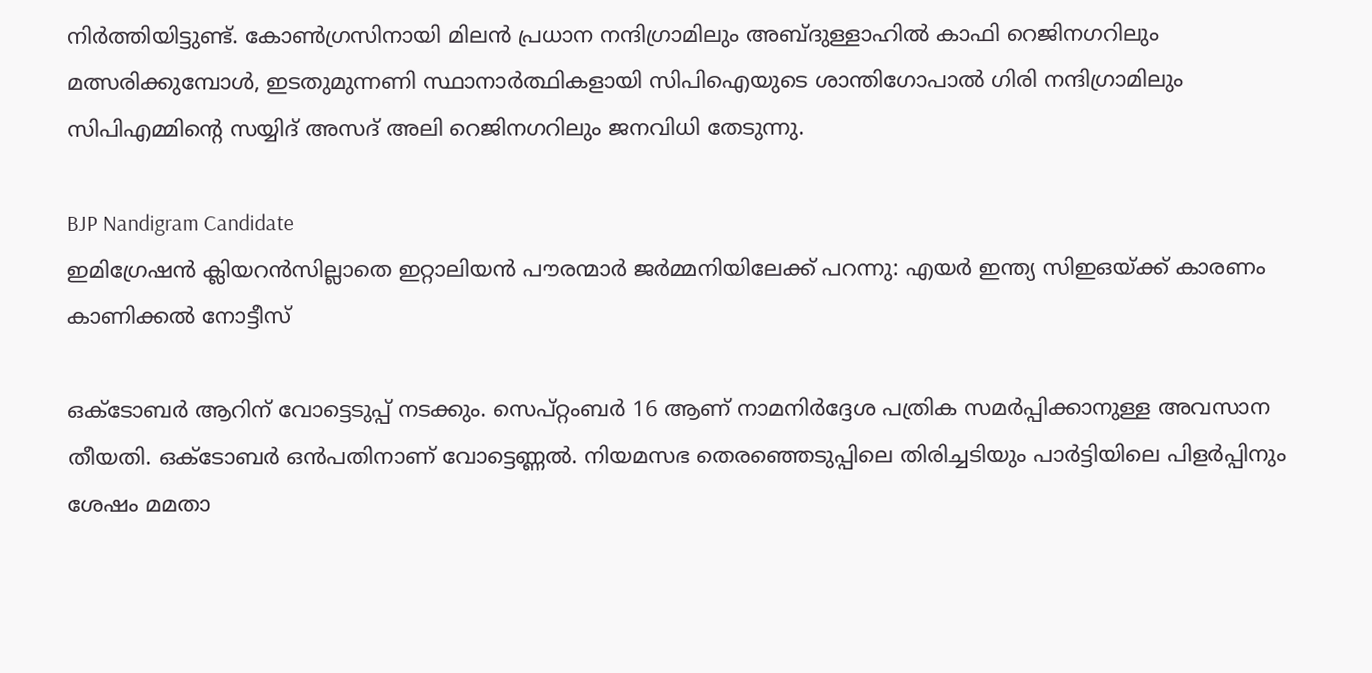നിർത്തിയിട്ടുണ്ട്. കോൺഗ്രസിനായി മിലൻ പ്രധാന നന്ദിഗ്രാമിലും അബ്ദുള്ളാഹിൽ കാഫി റെജിനഗറിലും മത്സരിക്കുമ്പോൾ, ഇടതുമുന്നണി സ്ഥാനാർത്ഥികളായി സിപിഐയുടെ ശാന്തിഗോപാൽ ഗിരി നന്ദിഗ്രാമിലും സിപിഎമ്മിന്റെ സയ്യിദ് അസദ് അലി റെജിനഗറിലും ജനവിധി തേടുന്നു.

BJP Nandigram Candidate
ഇമിഗ്രേഷൻ ക്ലിയറൻസില്ലാതെ ഇറ്റാലിയൻ പൗരന്മാർ ജർമ്മനിയിലേക്ക് പറന്നു: എയർ ഇന്ത്യ സിഇഒയ്ക്ക് കാരണം കാണിക്കൽ നോട്ടീസ്

ഒക്ടോബർ ആറിന് വോട്ടെടുപ്പ് നടക്കും. സെപ്റ്റംബർ 16 ആണ് നാമനിർദ്ദേശ പത്രിക സമർപ്പിക്കാനുള്ള അവസാന തീയതി. ഒക്ടോബർ ഒൻപതിനാണ് വോട്ടെണ്ണൽ. നിയമസഭ തെരഞ്ഞെടുപ്പിലെ തിരിച്ചടിയും പാർട്ടിയിലെ പിളർപ്പിനും ശേഷം മമതാ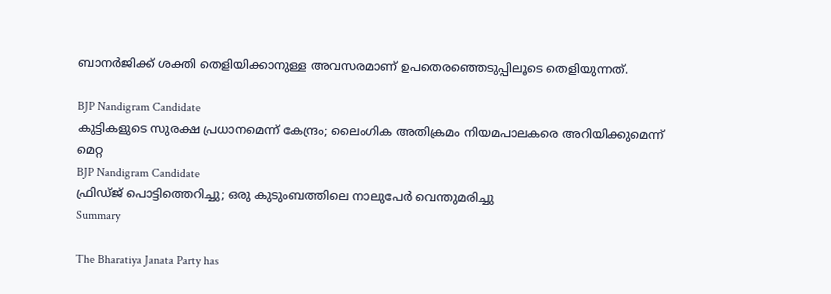ബാനർജിക്ക് ശക്തി തെളിയിക്കാനുള്ള അവസരമാണ് ഉപതെരഞ്ഞെടുപ്പിലൂടെ തെളിയുന്നത്.

BJP Nandigram Candidate
കുട്ടികളുടെ സുരക്ഷ പ്രധാനമെന്ന് കേന്ദ്രം; ലൈംഗിക അതിക്രമം നിയമപാലകരെ അറിയിക്കുമെന്ന് മെറ്റ
BJP Nandigram Candidate
ഫ്രിഡ്ജ് പൊട്ടിത്തെറിച്ചു; ഒരു കുടുംബത്തിലെ നാലുപേര്‍ വെന്തുമരിച്ചു
Summary

The Bharatiya Janata Party has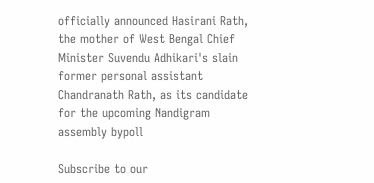officially announced Hasirani Rath, the mother of West Bengal Chief Minister Suvendu Adhikari's slain former personal assistant Chandranath Rath, as its candidate for the upcoming Nandigram assembly bypoll

Subscribe to our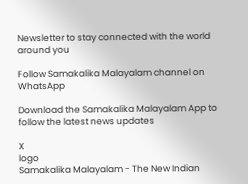Newsletter to stay connected with the world around you

Follow Samakalika Malayalam channel on WhatsApp

Download the Samakalika Malayalam App to follow the latest news updates

X
logo
Samakalika Malayalam - The New Indian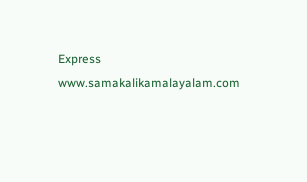Express
www.samakalikamalayalam.com